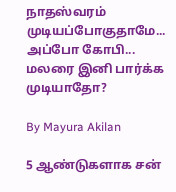நாதஸ்வரம் முடியப்போகுதாமே... அப்போ கோபி... மலரை இனி பார்க்க முடியாதோ?

By Mayura Akilan

5 ஆண்டுகளாக சன்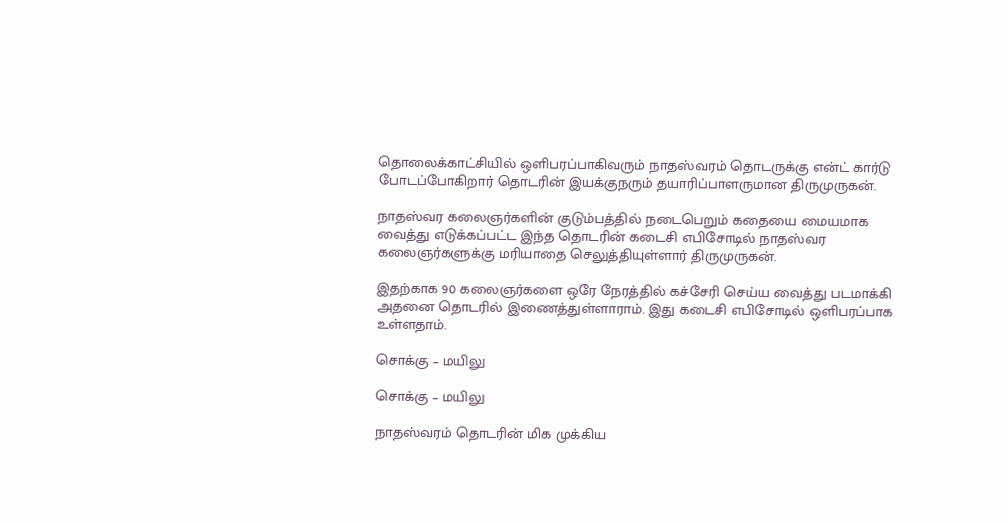தொலைக்காட்சியில் ஒளிபரப்பாகிவரும் நாதஸ்வரம் தொடருக்கு என்ட் கார்டு போடப்போகிறார் தொடரின் இயக்குநரும் தயாரிப்பாளருமான திருமுருகன்.

நாதஸ்வர கலைஞர்களின் குடும்பத்தில் நடைபெறும் கதையை மையமாக வைத்து எடுக்கப்பட்ட இந்த தொடரின் கடைசி எபிசோடில் நாதஸ்வர கலைஞர்களுக்கு மரியாதை செலுத்தியுள்ளார் திருமுருகன்.

இதற்காக 90 கலைஞர்களை ஒரே நேரத்தில் கச்சேரி செய்ய வைத்து படமாக்கி அதனை தொடரில் இணைத்துள்ளாராம். இது கடைசி எபிசோடில் ஒளிபரப்பாக உள்ளதாம்.

சொக்கு – மயிலு

சொக்கு – மயிலு

நாதஸ்வரம் தொடரின் மிக முக்கிய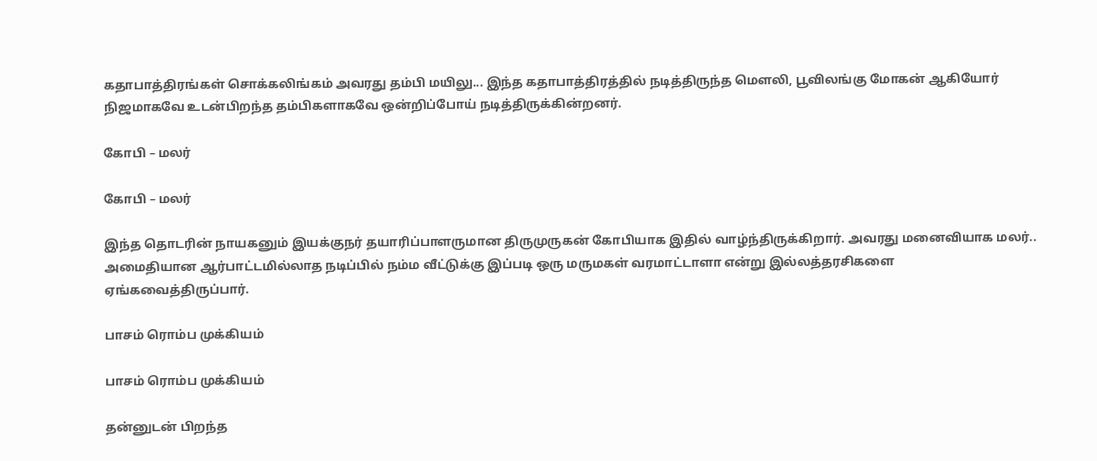கதாபாத்திரங்கள் சொக்கலிங்கம் அவரது தம்பி மயிலு... இந்த கதாபாத்திரத்தில் நடித்திருந்த மௌலி, பூவிலங்கு மோகன் ஆகியோர் நிஜமாகவே உடன்பிறந்த தம்பிகளாகவே ஒன்றிப்போய் நடித்திருக்கின்றனர்.

கோபி – மலர்

கோபி – மலர்

இந்த தொடரின் நாயகனும் இயக்குநர் தயாரிப்பாளருமான திருமுருகன் கோபியாக இதில் வாழ்ந்திருக்கிறார். அவரது மனைவியாக மலர்.. அமைதியான ஆர்பாட்டமில்லாத நடிப்பில் நம்ம வீட்டுக்கு இப்படி ஒரு மருமகள் வரமாட்டாளா என்று இல்லத்தரசிகளை ஏங்கவைத்திருப்பார்.

பாசம் ரொம்ப முக்கியம்

பாசம் ரொம்ப முக்கியம்

தன்னுடன் பிறந்த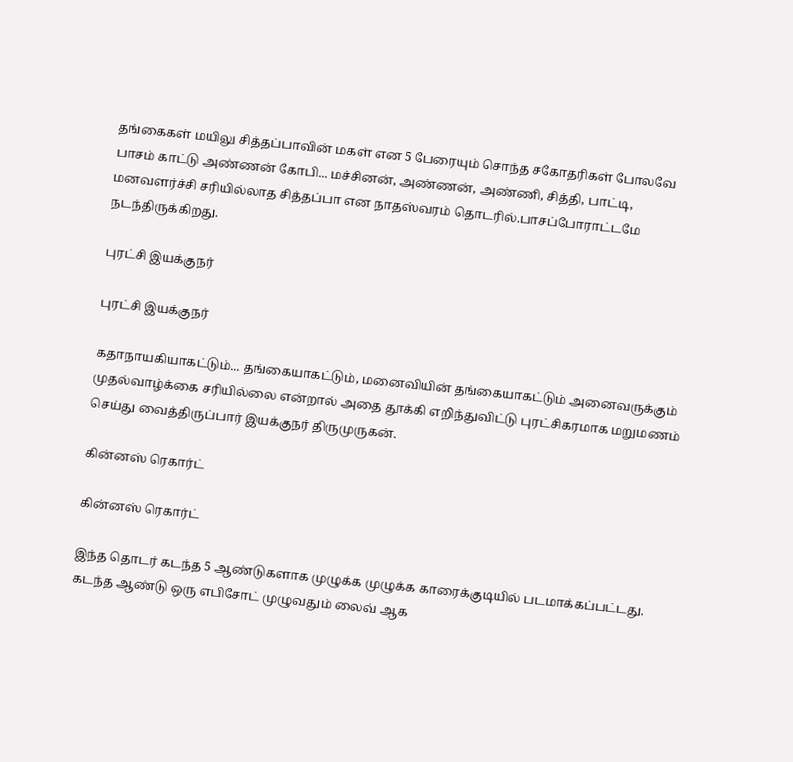தங்கைகள் மயிலு சித்தப்பாவின் மகள் என 5 பேரையும் சொந்த சகோதரிகள் போலவே பாசம் காட்டு அண்ணன் கோபி... மச்சினன், அண்ணன், அண்ணி, சித்தி, பாட்டி, மனவளர்ச்சி சரியில்லாத சித்தப்பா என நாதஸ்வரம் தொடரில்.பாசப்போராட்டமே நடந்திருக்கிறது.

புரட்சி இயக்குநர்

புரட்சி இயக்குநர்

கதாநாயகியாகட்டும்... தங்கையாகட்டும், மனைவியின் தங்கையாகட்டும் அனைவருக்கும் முதல்வாழ்க்கை சரியில்லை என்றால் அதை தூக்கி எறிந்துவிட்டு புரட்சிகரமாக மறுமணம் செய்து வைத்திருப்பார் இயக்குநர் திருமுருகன்.

கின்னஸ் ரெகார்ட்

கின்னஸ் ரெகார்ட்

இந்த தொடர் கடந்த 5 ஆண்டுகளாக முழுக்க முழுக்க காரைக்குடியில் படமாக்கப்பட்டது. கடந்த ஆண்டு ஒரு எபிசோட் முழுவதும் லைவ் ஆக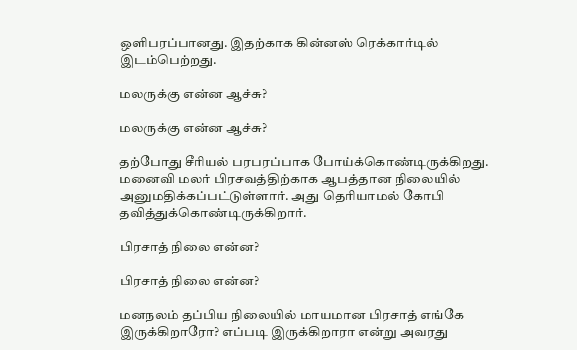ஒளிபரப்பானது. இதற்காக கின்னஸ் ரெக்கார்டில் இடம்பெற்றது.

மலருக்கு என்ன ஆச்சு?

மலருக்கு என்ன ஆச்சு?

தற்போது சீரியல் பரபரப்பாக போய்க்கொண்டிருக்கிறது. மனைவி மலர் பிரசவத்திற்காக ஆபத்தான நிலையில் அனுமதிக்கப்பட்டுள்ளார். அது தெரியாமல் கோபி தவித்துக்கொண்டிருக்கிறார்.

பிரசாத் நிலை என்ன?

பிரசாத் நிலை என்ன?

மனநலம் தப்பிய நிலையில் மாயமான பிரசாத் எங்கே இருக்கிறாரோ? எப்படி இருக்கிறாரா என்று அவரது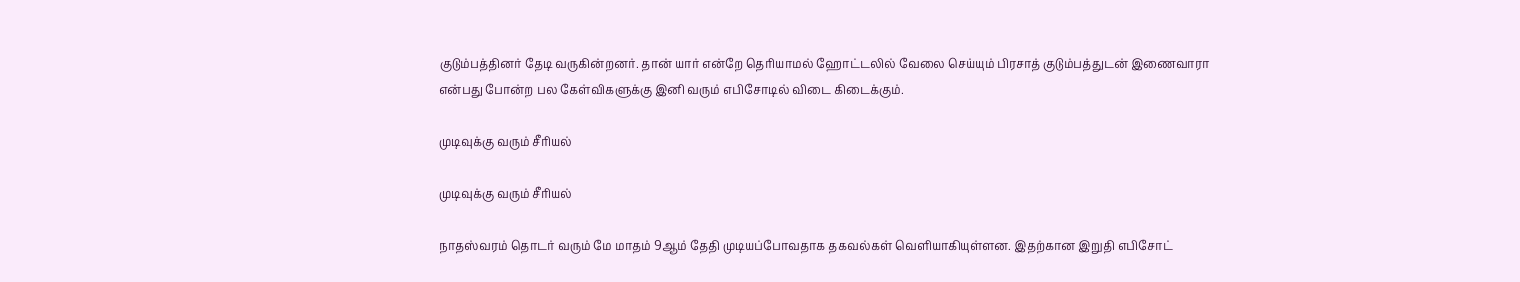குடும்பத்தினர் தேடி வருகின்றனர். தான் யார் என்றே தெரியாமல் ஹோட்டலில் வேலை செய்யும் பிரசாத் குடும்பத்துடன் இணைவாரா என்பது போன்ற பல கேள்விகளுக்கு இனி வரும் எபிசோடில் விடை கிடைக்கும்.

முடிவுக்கு வரும் சீரியல்

முடிவுக்கு வரும் சீரியல்

நாதஸ்வரம் தொடர் வரும் மே மாதம் 9ஆம் தேதி முடியப்போவதாக தகவல்கள் வெளியாகியுள்ளன. இதற்கான இறுதி எபிசோட்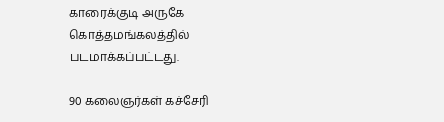காரைக்குடி அருகே கொத்தமங்கலத்தில் படமாக்கப்பட்டது.

90 கலைஞர்கள் கச்சேரி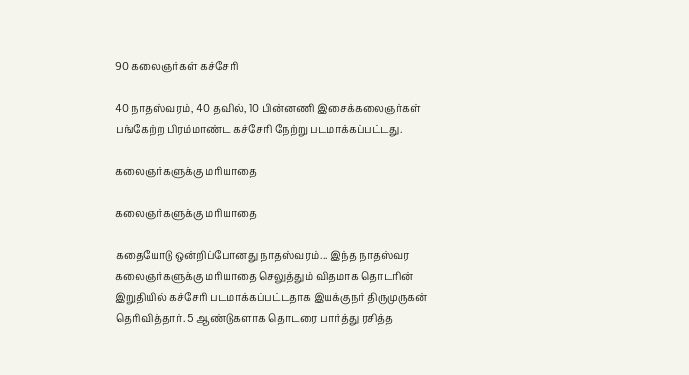90 கலைஞர்கள் கச்சேரி

40 நாதஸ்வரம், 40 தவில், 10 பின்னணி இசைக்கலைஞர்கள் பங்கேற்ற பிரம்மாண்ட கச்சேரி நேற்று படமாக்கப்பட்டது.

கலைஞர்களுக்கு மரியாதை

கலைஞர்களுக்கு மரியாதை

கதையோடு ஒன்றிப்போனது நாதஸ்வரம்... இந்த நாதஸ்வர கலைஞர்களுக்கு மரியாதை செலுத்தும் விதமாக தொடரின் இறுதியில் கச்சேரி படமாக்கப்பட்டதாக இயக்குநர் திருமுருகன் தெரிவித்தார். 5 ஆண்டுகளாக தொடரை பார்த்து ரசித்த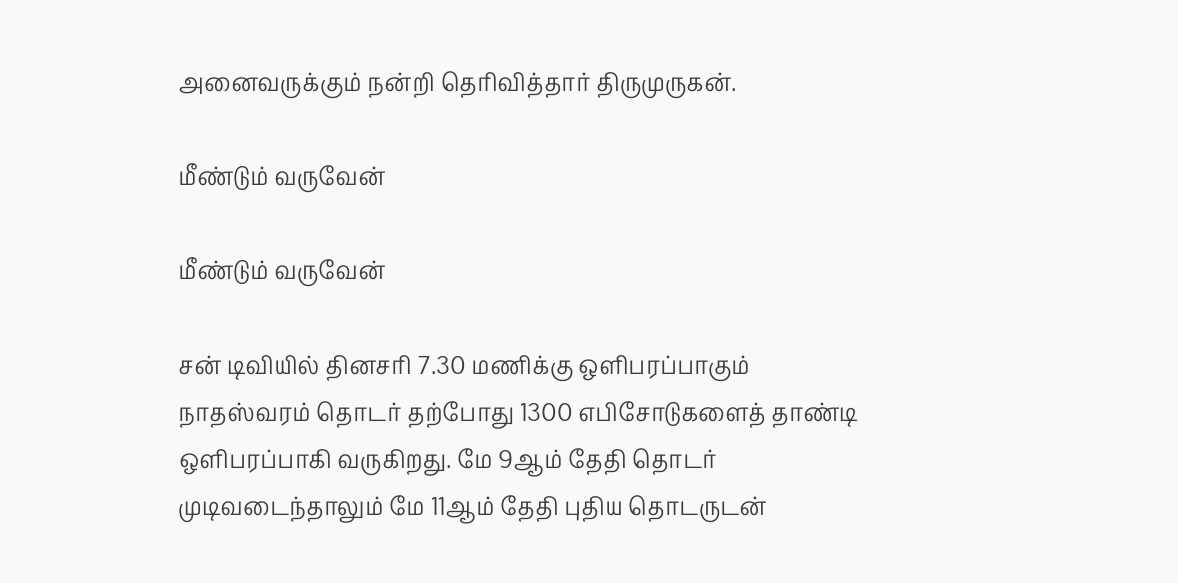அனைவருக்கும் நன்றி தெரிவித்தார் திருமுருகன்.

மீண்டும் வருவேன்

மீண்டும் வருவேன்

சன் டிவியில் தினசரி 7.30 மணிக்கு ஒளிபரப்பாகும் நாதஸ்வரம் தொடர் தற்போது 1300 எபிசோடுகளைத் தாண்டி ஒளிபரப்பாகி வருகிறது. மே 9ஆம் தேதி தொடர் முடிவடைந்தாலும் மே 11ஆம் தேதி புதிய தொடருடன்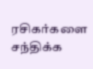ரசிகர்களை சந்திக்க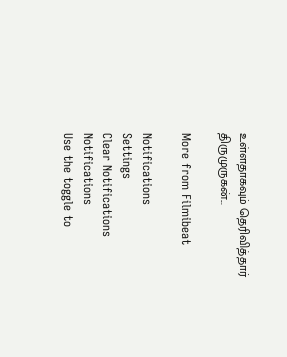உள்ளதாகவும் தெரிவித்தார் திருமுருகன்...

More from Filmibeat

Notifications
Settings
Clear Notifications
Notifications
Use the toggle to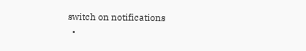switch on notifications
  •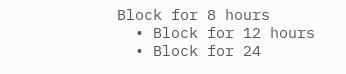Block for 8 hours
  • Block for 12 hours
  • Block for 24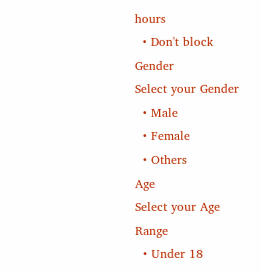hours
  • Don't block
Gender
Select your Gender
  • Male
  • Female
  • Others
Age
Select your Age Range
  • Under 18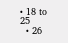• 18 to 25
  • 26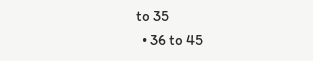to 35
  • 36 to 45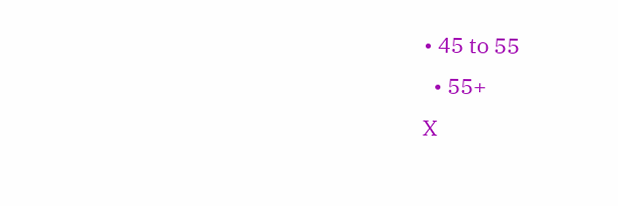• 45 to 55
  • 55+
X